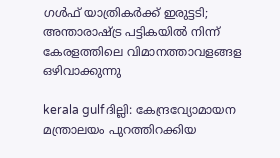ഗള്‍ഫ്‌ യാത്രികര്‍ക്ക്‌ ഇരുട്ടടി; അന്താരാഷ്ട്ര പട്ടികയില്‍ നിന്ന്‌ കേരളത്തിലെ വിമാനത്താവളങ്ങള ഒഴിവാക്കുന്നു

kerala gulfദില്ലി: കേന്ദ്രവ്യോമായന മന്ത്രാലയം പുറത്തിറക്കിയ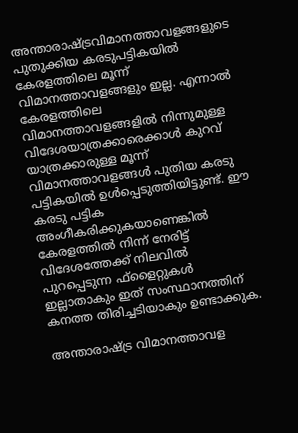അന്താരാഷ്ട്രവിമാനത്താവളങ്ങളുടെ പുതുക്കിയ കരടുപട്ടികയില്‍ കേരളത്തിലെ മൂന്ന്‌ വിമാനത്താവളങ്ങളും ഇല്ല. എന്നാല്‍ കേരളത്തിലെ വിമാനത്താവളങ്ങളില്‍ നിന്നുമുള്ള വിദേശയാത്രക്കാരെക്കാള്‍ കുറവ്‌ യാത്രക്കാരുള്ള മൂന്ന്‌ വിമാനത്താവളങ്ങള്‍ പുതിയ കരടു പട്ടികയില്‍ ഉള്‍പ്പെടുത്തിയിട്ടുണ്ട്‌. ഈ കരടു പട്ടിക അംഗീകരിക്കുകയാണെങ്കില്‍ കേരളത്തില്‍ നിന്ന്‌ നേരിട്ട്‌ വിദേശത്തേക്ക്‌ നിലവില്‍ പുറപ്പെടുന്ന ഫ്‌ളൈറ്റുകള്‍ ഇല്ലാതാകും ഇത്‌ സംസ്ഥാനത്തിന്‌ കനത്ത തിരിച്ചടിയാകും ഉണ്ടാക്കുക.

അന്താരാഷ്ട്ര വിമാനത്താവള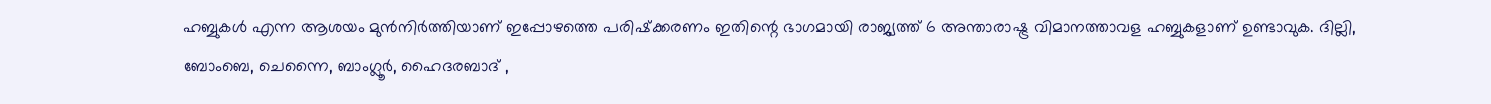ഹബ്ബുകള്‍ എന്ന ആശയം മുന്‍നിര്‍ത്തിയാണ്‌ ഇപ്പോഴത്തെ പരിഷ്‌ക്കരണം ഇതിന്റെ ഭാഗമായി രാജ്യത്ത്‌ 6 അന്താരാഷ്ട്ര വിമാനത്താവള ഹബ്ബുകളാണ്‌ ഉണ്ടാവുക. ദില്ലി, ബോംബെ, ചെന്നൈ, ബാംഗ്ലൂര്‍, ഹൈദരബാദ്‌ ,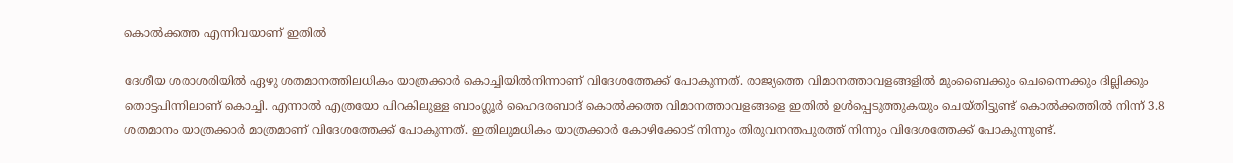കൊല്‍ക്കത്ത എന്നിവയാണ്‌ ഇതില്‍

ദേശീയ ശരാശരിയില്‍ ഏഴു ശതമാനത്തിലധികം യാത്രക്കാര്‍ കൊച്ചിയില്‍നിന്നാണ്‌ വിദേശത്തേക്ക്‌ പോകുന്നത്‌. രാജ്യത്തെ വിമാനത്താവളങ്ങളില്‍ മുംബൈക്കും ചെന്നൈക്കും ദില്ലിക്കും തൊട്ടപിന്നിലാണ്‌ കൊച്ചി. എന്നാല്‍ എത്രയോ പിറകിലുള്ള ബാംഗ്ലൂര്‍ ഹൈദരബാദ്‌ കൊല്‍ക്കത്ത വിമാനത്താവളങ്ങളെ ഇതില്‍ ഉള്‍പ്പെടുത്തുകയും ചെയ്‌തിട്ടുണ്ട്‌ കൊല്‍ക്കത്തില്‍ നിന്ന്‌ 3.8 ശതമാനം യാത്രക്കാര്‍ മാത്രമാണ്‌ വിദേശത്തേക്ക്‌ പോകുന്നത്‌. ഇതിലുമധികം യാത്രക്കാര്‍ കോഴിക്കോട്‌ നിന്നും തിരുവനന്തപുരത്ത്‌ നിന്നും വിദേശത്തേക്ക്‌ പോകുന്നുണ്ട്‌.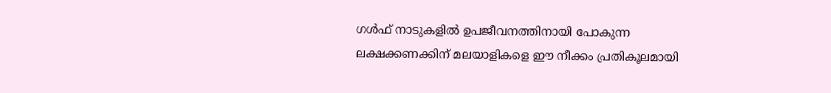ഗള്‍ഫ്‌ നാടുകളില്‍ ഉപജീവനത്തിനായി പോകുന്ന ലക്ഷക്കണക്കിന്‌ മലയാളികളെ ഈ നീക്കം പ്രതികൂലമായി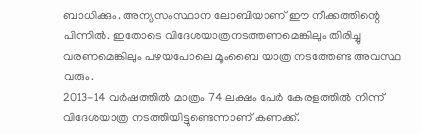ബാധിക്കും. അന്യസംസ്ഥാന ലോബിയാണ്‌ ഈ നീക്കത്തിന്റെ പിന്നില്‍. ഇതോടെ വിദേശയാത്രനടത്തണമെങ്കിലും തിരിച്ചു വരണമെങ്കിലും പഴയപോലെ മൂംബൈ യാത്ര നടത്തേണ്ട അവസ്ഥ വരും.
2013-14 വര്‍ഷത്തില്‍ മാത്രം 74 ലക്ഷം പേര്‍ കേരളത്തില്‍ നിന്ന്‌ വിദേശയാത്ര നടത്തിയിട്ടുണ്ടെന്നാണ്‌ കണക്ക്‌.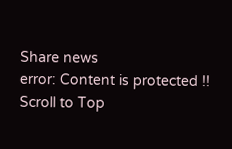Share news
error: Content is protected !!
Scroll to Top